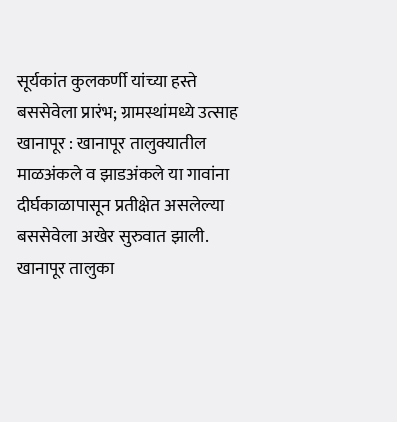सूर्यकांत कुलकर्णी यांच्या हस्ते बससेवेला प्रारंभ; ग्रामस्थांमध्ये उत्साह
खानापूर : खानापूर तालुक्यातील माळअंकले व झाडअंकले या गावांना दीर्घकाळापासून प्रतीक्षेत असलेल्या बससेवेला अखेर सुरुवात झाली. खानापूर तालुका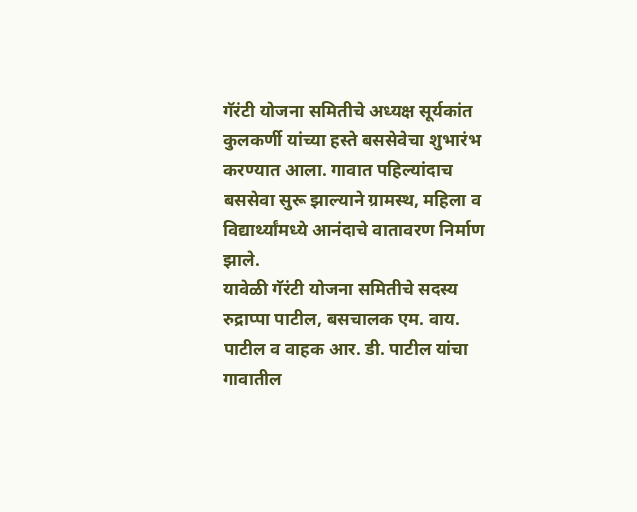गॅरंटी योजना समितीचे अध्यक्ष सूर्यकांत कुलकर्णी यांच्या हस्ते बससेवेचा शुभारंभ करण्यात आला. गावात पहिल्यांदाच बससेवा सुरू झाल्याने ग्रामस्थ, महिला व विद्यार्थ्यांमध्ये आनंदाचे वातावरण निर्माण झाले.
यावेळी गॅरंटी योजना समितीचे सदस्य रुद्राप्पा पाटील, बसचालक एम. वाय. पाटील व वाहक आर. डी. पाटील यांचा गावातील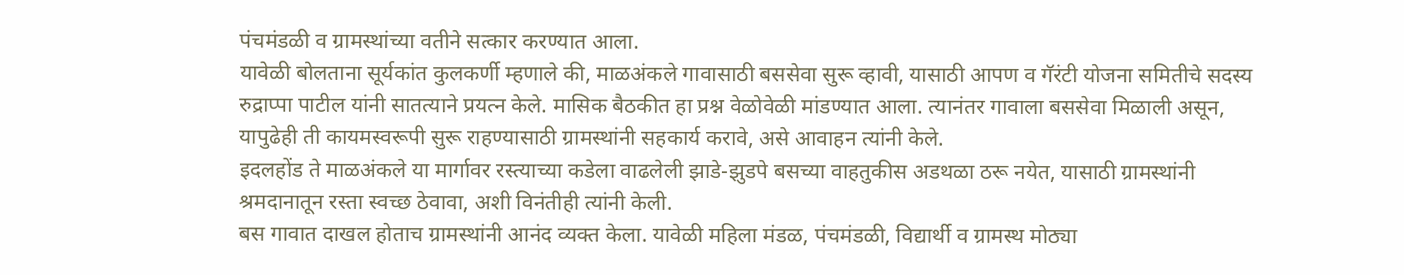पंचमंडळी व ग्रामस्थांच्या वतीने सत्कार करण्यात आला.
यावेळी बोलताना सूर्यकांत कुलकर्णी म्हणाले की, माळअंकले गावासाठी बससेवा सुरू व्हावी, यासाठी आपण व गॅरंटी योजना समितीचे सदस्य रुद्राप्पा पाटील यांनी सातत्याने प्रयत्न केले. मासिक बैठकीत हा प्रश्न वेळोवेळी मांडण्यात आला. त्यानंतर गावाला बससेवा मिळाली असून, यापुढेही ती कायमस्वरूपी सुरू राहण्यासाठी ग्रामस्थांनी सहकार्य करावे, असे आवाहन त्यांनी केले.
इदलहोंड ते माळअंकले या मार्गावर रस्त्याच्या कडेला वाढलेली झाडे-झुडपे बसच्या वाहतुकीस अडथळा ठरू नयेत, यासाठी ग्रामस्थांनी श्रमदानातून रस्ता स्वच्छ ठेवावा, अशी विनंतीही त्यांनी केली.
बस गावात दाखल होताच ग्रामस्थांनी आनंद व्यक्त केला. यावेळी महिला मंडळ, पंचमंडळी, विद्यार्थी व ग्रामस्थ मोठ्या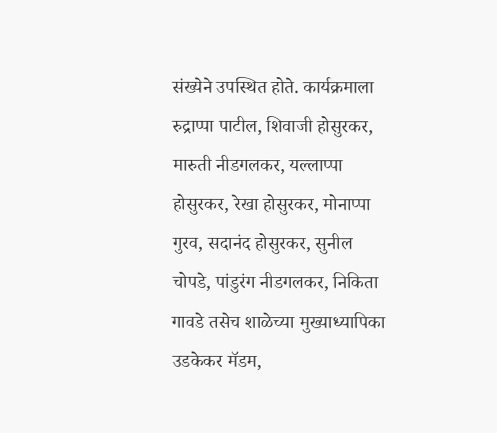संख्येने उपस्थित होते. कार्यक्रमाला रुद्राप्पा पाटील, शिवाजी होसुरकर, मारुती नीडगलकर, यल्लाप्पा होसुरकर, रेखा होसुरकर, मोनाप्पा गुरव, सदानंद होसुरकर, सुनील चोपडे, पांडुरंग नीडगलकर, निकिता गावडे तसेच शाळेच्या मुख्याध्यापिका उडकेकर मॅडम,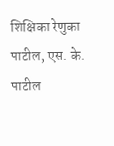शिक्षिका रेणुका पाटील, एस. के. पाटील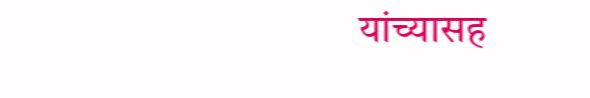यांच्यासह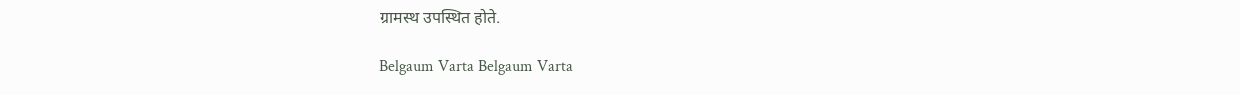ग्रामस्थ उपस्थित होते.

Belgaum Varta Belgaum Varta